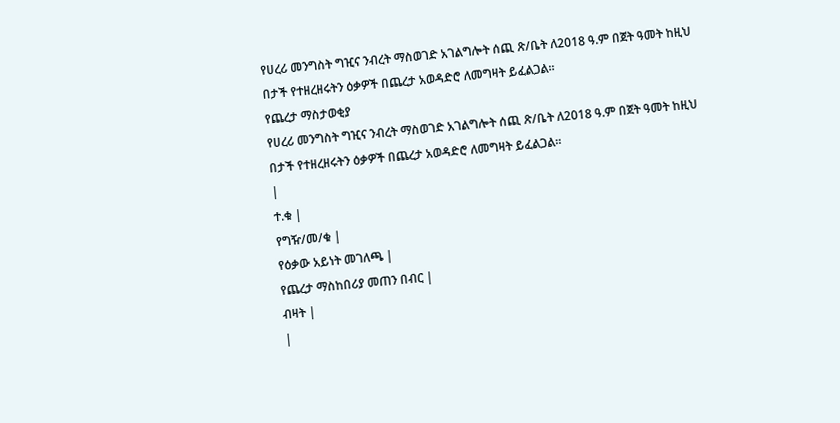የሀረሪ መንግስት ግዢና ንብረት ማስወገድ አገልግሎት ሰጪ ጽ/ቤት ለ2018 ዓ.ም በጀት ዓመት ከዚህ በታች የተዘረዘሩትን ዕቃዎች በጨረታ አወዳድሮ ለመግዛት ይፈልጋል።
የጨረታ ማስታወቂያ
የሀረሪ መንግስት ግዢና ንብረት ማስወገድ አገልግሎት ሰጪ ጽ/ቤት ለ2018 ዓ.ም በጀት ዓመት ከዚህ በታች የተዘረዘሩትን ዕቃዎች በጨረታ አወዳድሮ ለመግዛት ይፈልጋል።
|
ተ.ቁ |
የግዥ/መ/ቁ |
የዕቃው አይነት መገለጫ |
የጨረታ ማስከበሪያ መጠን በብር |
ብዛት |
|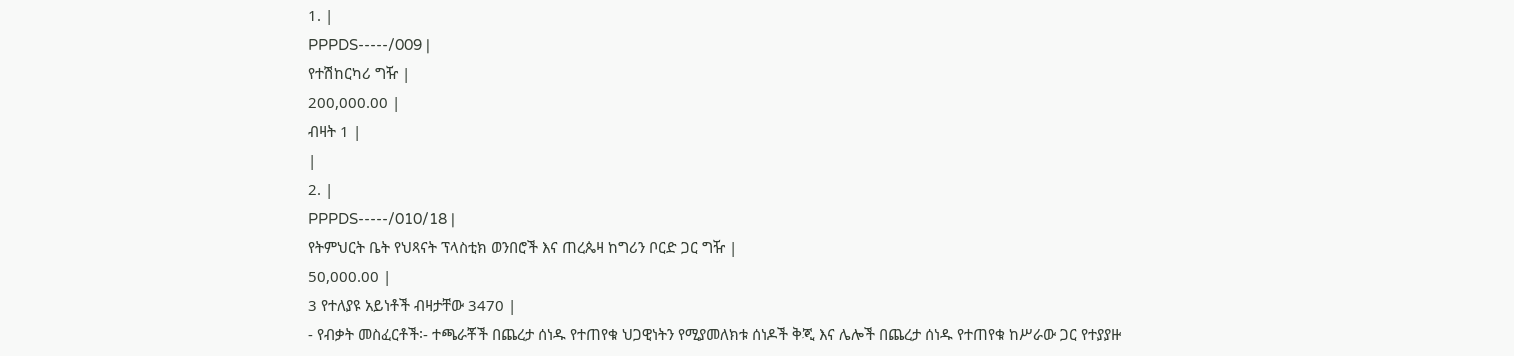1. |
PPPDS-----/009 |
የተሽከርካሪ ግዥ |
200,000.00 |
ብዛት 1 |
|
2. |
PPPDS-----/010/18 |
የትምህርት ቤት የህጻናት ፕላስቲክ ወንበሮች እና ጠረጴዛ ከግሪን ቦርድ ጋር ግዥ |
50,000.00 |
3 የተለያዩ አይነቶች ብዛታቸው 3470 |
- የብቃት መስፈርቶች፡- ተጫራቾች በጨረታ ሰነዱ የተጠየቁ ህጋዊነትን የሚያመለክቱ ሰነዶች ቅጂ እና ሌሎች በጨረታ ሰነዱ የተጠየቁ ከሥራው ጋር የተያያዙ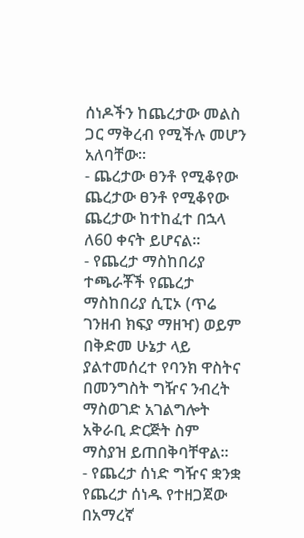ሰነዶችን ከጨረታው መልስ ጋር ማቅረብ የሚችሉ መሆን አለባቸው።
- ጨረታው ፀንቶ የሚቆየው ጨረታው ፀንቶ የሚቆየው ጨረታው ከተከፈተ በኋላ ለ60 ቀናት ይሆናል፡፡
- የጨረታ ማስከበሪያ ተጫራቾች የጨረታ ማስከበሪያ ሲፒኦ (ጥሬ ገንዘብ ክፍያ ማዘዣ) ወይም በቅድመ ሁኔታ ላይ ያልተመሰረተ የባንክ ዋስትና በመንግስት ግዥና ንብረት ማስወገድ አገልግሎት አቅራቢ ድርጅት ስም ማስያዝ ይጠበቅባቸዋል።
- የጨረታ ሰነድ ግዥና ቋንቋ የጨረታ ሰነዱ የተዘጋጀው በአማረኛ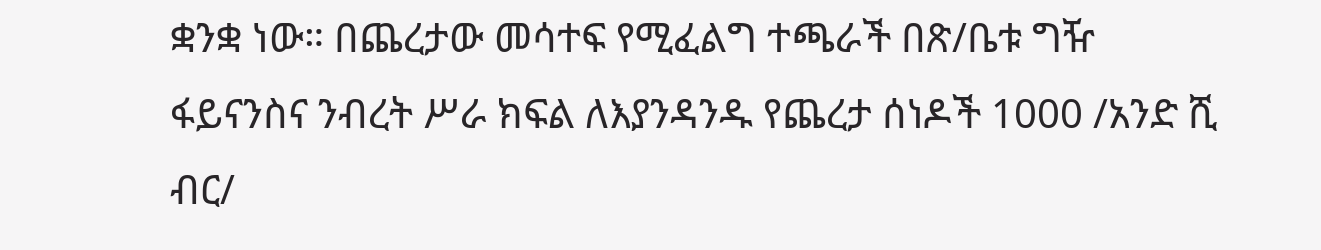ቋንቋ ነው። በጨረታው መሳተፍ የሚፈልግ ተጫራች በጽ/ቤቱ ግዥ ፋይናንስና ንብረት ሥራ ክፍል ለእያንዳንዱ የጨረታ ሰነዶች 1000 /አንድ ሺ ብር/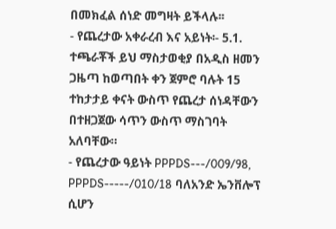በመክፈል ሰነድ መግዛት ይችላሉ፡፡
- የጨረታው አቀራረብ እና አይነት፡- 5.1. ተጫራቾች ይህ ማስታወቂያ በአዲስ ዘመን ጋዜጣ ከወጣበት ቀን ጀምሮ ባሉት 15 ተከታታይ ቀናት ውስጥ የጨረታ ሰነዳቸውን በተዘጋጀው ሳጥን ውስጥ ማስገባት አለባቸው።
- የጨረታው ዓይነት PPPDS---/009/98, PPPDS-----/010/18 ባለአንድ ኤንቨሎፕ ሲሆን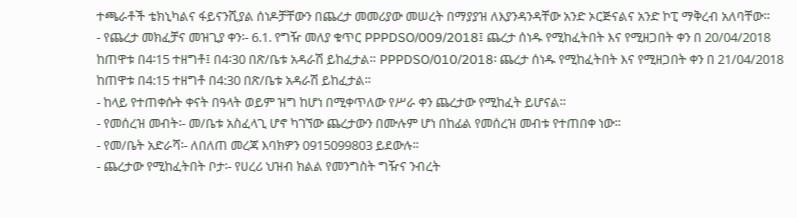ተጫራቶች ቴክኒካልና ፋይናንሺያል ሰነዶቻቸውን በጨረታ መመሪያው መሠረት በማያያዝ ለእያንዳንዳቸው አንድ ኦርጅናልና አንድ ኮፒ ማቅረብ አለባቸው።
- የጨረታ መክፈቻና መዝጊያ ቀን፡- 6.1. የግዥ መለያ ቁጥር PPPDSO/009/2018፤ ጨረታ ሰነዱ የሚከፈትበት እና የሚዘጋበት ቀን በ 20/04/2018 ከጠዋቱ በ4፡15 ተዘግቶ፤ በ4፡30 በጽ/ቤቱ አዳራሽ ይከፈታል። PPPDSO/010/2018፡ ጨረታ ሰነዱ የሚከፈትበት እና የሚዘጋበት ቀን በ 21/04/2018 ከጠዋቱ በ4:15 ተዘግቶ በ4:30 በጽ/ቤቱ አዳራሽ ይከፈታል።
- ከላይ የተጠቀሱት ቀናት በዓላት ወይም ዝግ ከሆነ በሚቀጥለው የሥራ ቀን ጨረታው የሚከፈት ይሆናል።
- የመሰረዝ መብት፡- መ/ቤቱ አስፈላጊ ሆኖ ካገኘው ጨረታውን በሙሉም ሆነ በከፊል የመሰረዝ መብቱ የተጠበቀ ነው፡፡
- የመ/ቤት አድራሻ፡- ለበለጠ መረጃ እባክዎን 0915099803 ይደውሉ፡፡
- ጨረታው የሚከፈትበት ቦታ፡- የሀረሪ ህዝብ ክልል የመንግስት ግዥና ንብረት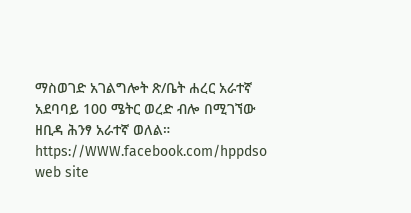ማስወገድ አገልግሎት ጽ/ቤት ሐረር አራተኛ አደባባይ 100 ሜትር ወረድ ብሎ በሚገኘው ዘቢዳ ሕንፃ አራተኛ ወለል።
https://WWW.facebook.com/hppdso web site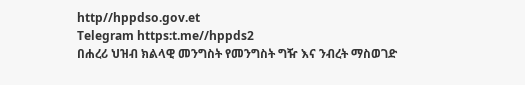http//hppdso.gov.et
Telegram https:t.me//hppds2
በሐረሪ ህዝብ ክልላዊ መንግስት የመንግስት ግዥ እና ንብረት ማስወገድ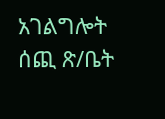አገልግሎት ሰጪ ጽ/ቤት